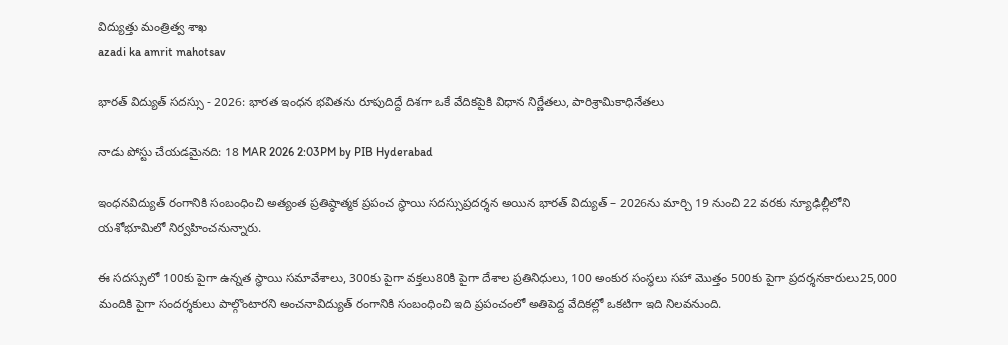విద్యుత్తు మంత్రిత్వ శాఖ
azadi ka amrit mahotsav

భారత్ విద్యుత్ సదస్సు - 2026: భారత ఇంధన భవితను రూపుదిద్దే దిశగా ఒకే వేదికపైకి విధాన నిర్ణేతలు, పారిశ్రామికాధినేతలు

నాడు పోస్టు చేయడమైనది: 18 MAR 2026 2:03PM by PIB Hyderabad

ఇంధనవిద్యుత్ రంగానికి సంబంధించి అత్యంత ప్రతిష్ఠాత్మక ప్రపంచ స్థాయి సదస్సుప్రదర్శన అయిన భారత్ విద్యుత్ – 2026ను మార్చి 19 నుంచి 22 వరకు న్యూఢిల్లీలోని యశోభూమిలో నిర్వహించనున్నారు.

ఈ సదస్సులో 100కు పైగా ఉన్నత స్థాయి సమావేశాలు, 300కు పైగా వక్తలు80కి పైగా దేశాల ప్రతినిధులు, 100 అంకుర సంస్థలు సహా మొత్తం 500కు పైగా ప్రదర్శనకారులు25,000 మందికి పైగా సందర్శకులు పాల్గొంటారని అంచనావిద్యుత్ రంగానికి సంబంధించి ఇది ప్రపంచంలో అతిపెద్ద వేదికల్లో ఒకటిగా ఇది నిలవనుంది.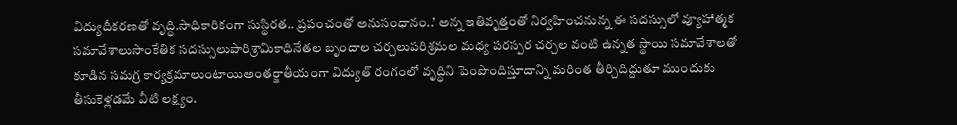విద్యుదీకరణతో వృద్ధి.సాధికారికంగా సుస్థిరత.. ప్రపంచంతో అనుసంధానం..’ అన్న ఇతివృత్తంతో నిర్వహించనున్న ఈ సదస్సులో వ్యూహాత్మక సమావేశాలుసాంకేతిక సదస్సులుపారిశ్రామికాధినేతల బృందాల చర్చలుపరిశ్రమల మధ్య పరస్పర చర్చల వంటి ఉన్నత స్థాయి సమావేశాలతో కూడిన సమగ్ర కార్యక్రమాలుంటాయిఅంతర్జాతీయంగా విద్యుత్ రంగంలో వృద్ధిని పెంపొందిస్తూదాన్ని మరింత తీర్చిదిద్దుతూ ముందుకు తీసుకెళ్లడమే వీటి లక్ష్యం.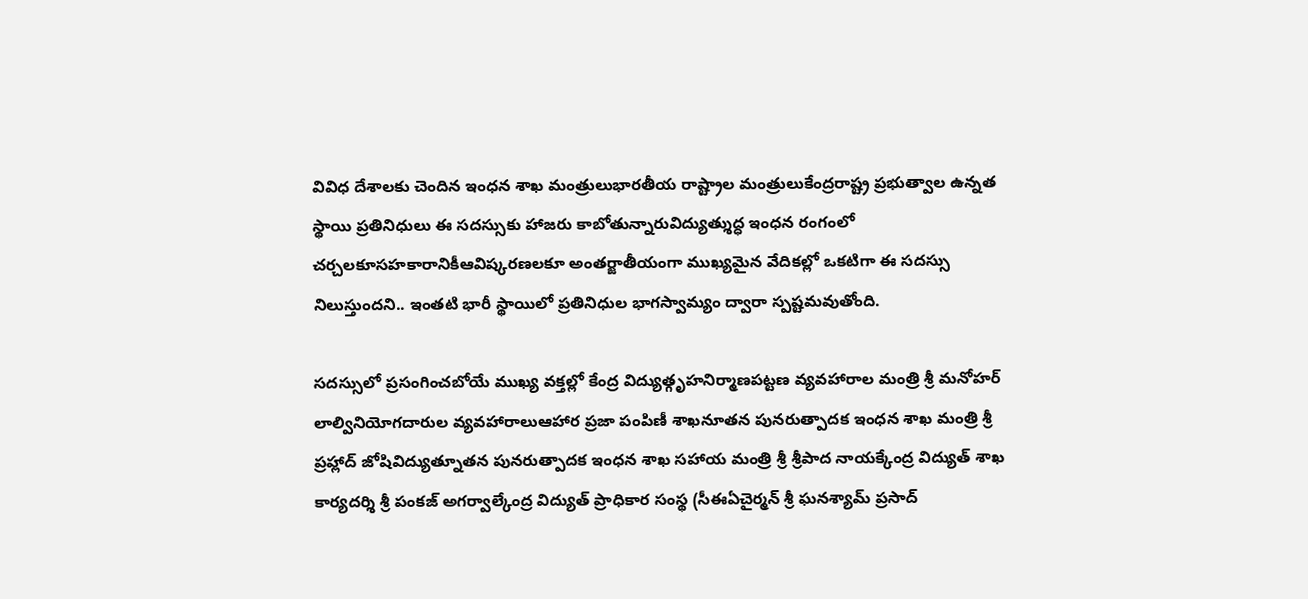వివిధ దేశాలకు చెందిన ఇంధన శాఖ మంత్రులుభారతీయ రాష్ట్రాల మంత్రులుకేంద్రరాష్ట్ర ప్రభుత్వాల ఉన్నత స్థాయి ప్రతినిధులు ఈ సదస్సుకు హాజరు కాబోతున్నారువిద్యుత్శుద్ధ ఇంధన రంగంలో చర్చలకూసహకారానికీఆవిష్కరణలకూ అంతర్జాతీయంగా ముఖ్యమైన వేదికల్లో ఒకటిగా ఈ సదస్సు నిలుస్తుందని.. ఇంతటి భారీ స్థాయిలో ప్రతినిధుల భాగస్వామ్యం ద్వారా స్పష్టమవుతోంది.

సదస్సులో ప్రసంగించబోయే ముఖ్య వక్తల్లో కేంద్ర విద్యుత్గృహనిర్మాణపట్టణ వ్యవహారాల మంత్రి శ్రీ మనోహర్ లాల్వినియోగదారుల వ్యవహారాలుఆహార ప్రజా పంపిణీ శాఖనూతన పునరుత్పాదక ఇంధన శాఖ మంత్రి శ్రీ ప్రహ్లాద్ జోషివిద్యుత్నూతన పునరుత్పాదక ఇంధన శాఖ సహాయ మంత్రి శ్రీ శ్రీపాద నాయక్కేంద్ర విద్యుత్ శాఖ కార్యదర్శి శ్రీ పంకజ్ అగర్వాల్కేంద్ర విద్యుత్ ప్రాధికార సంస్థ (సీఈఏచైర్మన్ శ్రీ ఘనశ్యామ్ ప్రసాద్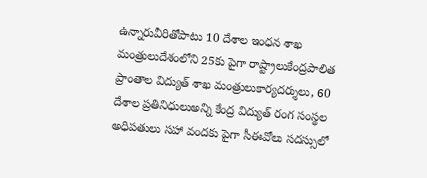ఉన్నారువీరితోపాటు 10 దేశాల ఇంధన శాఖ మంత్రులుదేశంలోని 25కు పైగా రాష్ట్రాలుకేంద్రపాలిత ప్రాంతాల విద్యుత్ శాఖ మంత్రులుకార్యదర్శులు, 60 దేశాల ప్రతినిధులుఅన్ని కేంద్ర విద్యుత్ రంగ సంస్థల అధిపతులు సహా వందకు పైగా సీఈవోలు సదస్సులో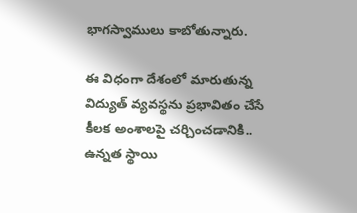భాగస్వాములు కాబోతున్నారు.

ఈ విధంగా దేశంలో మారుతున్న విద్యుత్ వ్యవస్థను ప్రభావితం చేసే కీలక అంశాలపై చర్చించడానికి.. ఉన్నత స్థాయి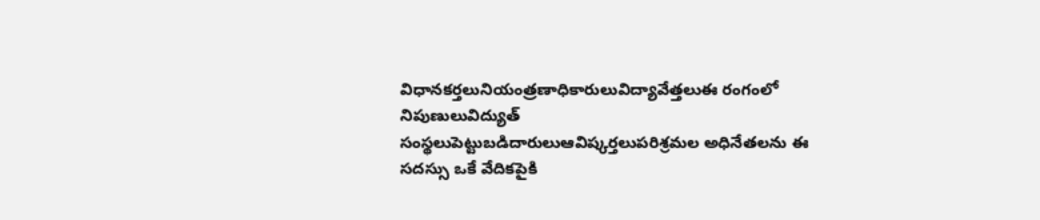విధానకర్తలునియంత్రణాధికారులువిద్యావేత్తలుఈ రంగంలో నిపుణులువిద్యుత్ సంస్థలుపెట్టుబడిదారులుఆవిష్కర్తలుపరిశ్రమల అధినేతలను ఈ సదస్సు ఒకే వేదికపైకి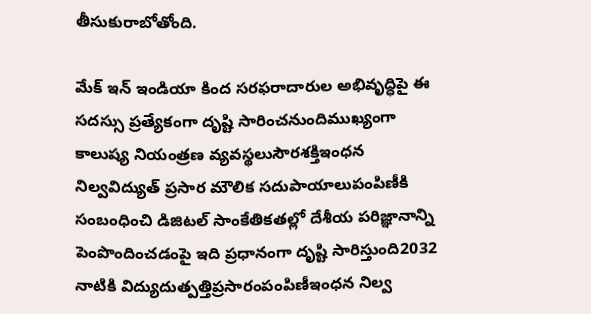తీసుకురాబోతోంది.

మేక్ ఇన్ ఇండియా కింద సరఫరాదారుల అభివృద్ధిపై ఈ సదస్సు ప్రత్యేకంగా దృష్టి సారించనుందిముఖ్యంగా కాలుష్య నియంత్రణ వ్యవస్థలుసౌరశక్తిఇంధన నిల్వవిద్యుత్ ప్రసార మౌలిక సదుపాయాలుపంపిణీకి సంబంధించి డిజిటల్ సాంకేతికతల్లో దేశీయ పరిజ్ఞానాన్ని పెంపొందించడంపై ఇది ప్రధానంగా దృష్టి సారిస్తుంది2032 నాటికి విద్యుదుత్పత్తిప్రసారంపంపిణీఇంధన నిల్వ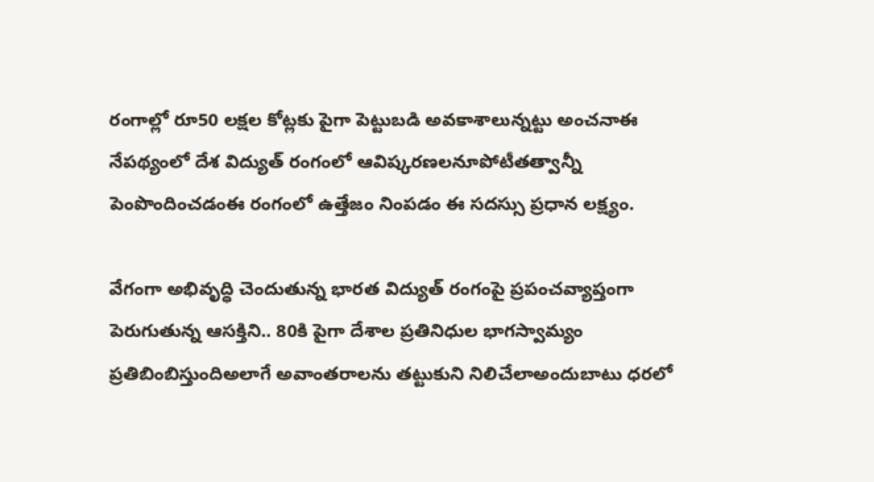రంగాల్లో రూ50 లక్షల కోట్లకు పైగా పెట్టుబడి అవకాశాలున్నట్టు అంచనాఈ నేపథ్యంలో దేశ విద్యుత్ రంగంలో ఆవిష్కరణలనూపోటీతత్వాన్నీ పెంపొందించడంఈ రంగంలో ఉత్తేజం నింపడం ఈ సదస్సు ప్రధాన లక్ష్యం.

వేగంగా అభివృద్ధి చెందుతున్న భారత విద్యుత్ రంగంపై ప్రపంచవ్యాప్తంగా పెరుగుతున్న ఆసక్తిని.. 80కి పైగా దేశాల ప్రతినిధుల భాగస్వామ్యం ప్రతిబింబిస్తుందిఅలాగే అవాంతరాలను తట్టుకుని నిలిచేలాఅందుబాటు ధరలో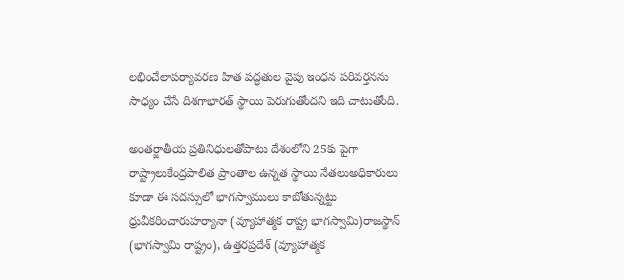లభించేలాపర్యావరణ హిత పద్ధతుల వైపు ఇంధన పరివర్తనను సాధ్యం చేసే దిశగాభారత్ స్థాయి పెరుగుతోందని ఇది చాటుతోంది.

అంతర్జాతీయ ప్రతినిధులతోపాటు దేశంలోని 25కు పైగా రాష్ట్రాలుకేంద్రపాలిత ప్రాంతాల ఉన్నత స్థాయి నేతలుఅధికారులు కూడా ఈ సదస్సులో భాగస్వాములు కాబోతున్నట్టు ధ్రువీకరించారుహర్యానా (వ్యూహాత్మక రాష్ట్ర భాగస్వామి)రాజస్థాన్ (భాగస్వామి రాష్ట్రం), ఉత్తరప్రదేశ్ (వ్యూహాత్మక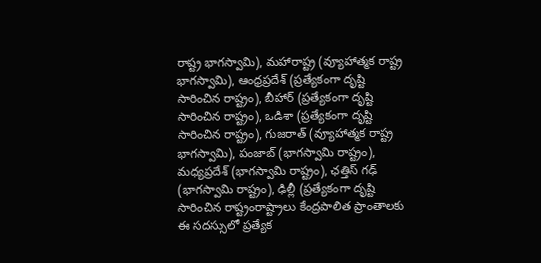రాష్ట్ర భాగస్వామి), మహారాష్ట్ర (వ్యూహాత్మక రాష్ట్ర భాగస్వామి), ఆంధ్రప్రదేశ్ (ప్రత్యేకంగా దృష్టి సారించిన రాష్ట్రం), బీహార్ (ప్రత్యేకంగా దృష్టి సారించిన రాష్ట్రం), ఒడిశా (ప్రత్యేకంగా దృష్టి సారించిన రాష్ట్రం), గుజరాత్ (వ్యూహాత్మక రాష్ట్ర భాగస్వామి), పంజాబ్ (భాగస్వామి రాష్ట్రం), మధ్యప్రదేశ్ (భాగస్వామి రాష్ట్రం), ఛత్తిస్ గఢ్ (భాగస్వామి రాష్ట్రం), ఢిల్లీ (ప్రత్యేకంగా దృష్టి సారించిన రాష్ట్రంరాష్ట్రాలు కేంద్రపాలిత ప్రాంతాలకు ఈ సదస్సులో ప్రత్యేక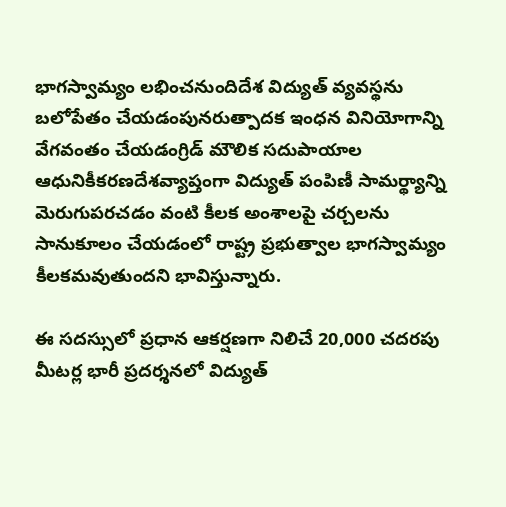భాగస్వామ్యం లభించనుందిదేశ విద్యుత్ వ్యవస్థను బలోపేతం చేయడంపునరుత్పాదక ఇంధన వినియోగాన్ని వేగవంతం చేయడంగ్రిడ్ మౌలిక సదుపాయాల ఆధునికీకరణదేశవ్యాప్తంగా విద్యుత్ పంపిణీ సామర్థ్యాన్ని మెరుగుపరచడం వంటి కీలక అంశాలపై చర్చలను సానుకూలం చేయడంలో రాష్ట్ర ప్రభుత్వాల భాగస్వామ్యం కీలకమవుతుందని భావిస్తున్నారు.

ఈ సదస్సులో ప్రధాన ఆకర్షణగా నిలిచే 20,000 చదరపు మీటర్ల భారీ ప్రదర్శనలో విద్యుత్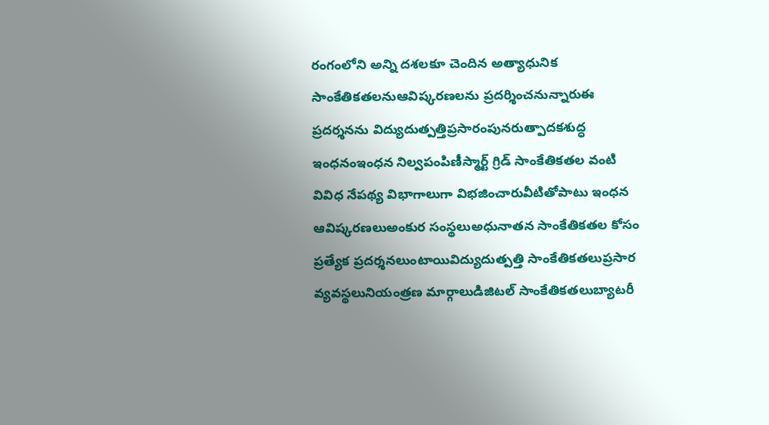రంగంలోని అన్ని దశలకూ చెందిన అత్యాధునిక సాంకేతికతలనుఆవిష్కరణలను ప్రదర్శించనున్నారుఈ ప్రదర్శనను విద్యుదుత్పత్తిప్రసారంపునరుత్పాదకశుద్ధ ఇంధనంఇంధన నిల్వపంపిణీస్మార్ట్ గ్రిడ్ సాంకేతికతల వంటి వివిధ నేపథ్య విభాగాలుగా విభజించారువీటితోపాటు ఇంధన ఆవిష్కరణలుఅంకుర సంస్థలుఅధునాతన సాంకేతికతల కోసం ప్రత్యేక ప్రదర్శనలుంటాయివిద్యుదుత్పత్తి సాంకేతికతలుప్రసార వ్యవస్థలునియంత్రణ మార్గాలుడిజిటల్ సాంకేతికతలుబ్యాటరీ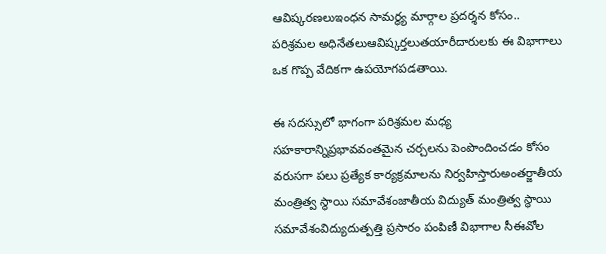ఆవిష్కరణలుఇంధన సామర్థ్య మార్గాల ప్రదర్శన కోసం.. పరిశ్రమల అధినేతలుఆవిష్కర్తలుతయారీదారులకు ఈ విభాగాలు ఒక గొప్ప వేదికగా ఉపయోగపడతాయి.

ఈ సదస్సులో భాగంగా పరిశ్రమల మధ్య సహకారాన్నిప్రభావవంతమైన చర్చలను పెంపొందించడం కోసం వరుసగా పలు ప్రత్యేక కార్యక్రమాలను నిర్వహిస్తారుఅంతర్జాతీయ మంత్రిత్వ స్థాయి సమావేశంజాతీయ విద్యుత్ మంత్రిత్వ స్థాయి సమావేశంవిద్యుదుత్పత్తి ప్రసారం పంపిణీ విభాగాల సీఈవోల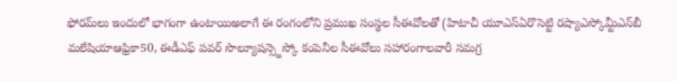ఫోరమ్‌లు ఇందులో భాగంగా ఉంటాయిఅలాగే ఈ రంగంలోని ప్రముఖ సంస్థల సీఈవోలతో (హిటాచీ యూఎస్ఏరొసెట్టి రష్యాఎస్కోమ్టీఎన్‌బీ మలేషియాఆఫ్రికా50, ఈడీఎఫ్ పవర్ సొల్యూషన్స్జెస్కో కంపెనీల సీఈవోలు సహారంగాలవారీ సమగ్ర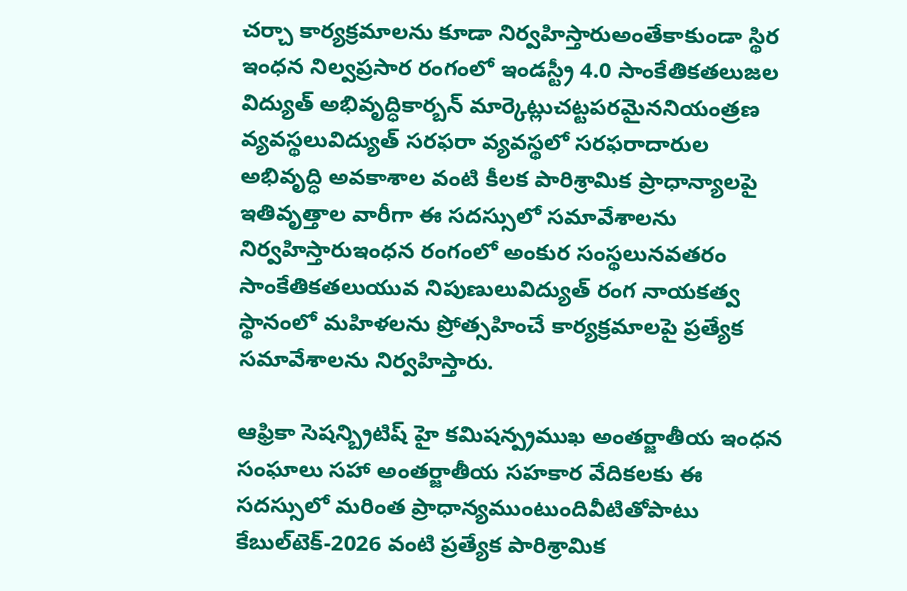చర్చా కార్యక్రమాలను కూడా నిర్వహిస్తారుఅంతేకాకుండా స్థిర ఇంధన నిల్వప్రసార రంగంలో ఇండస్ట్రీ 4.0 సాంకేతికతలుజల విద్యుత్ అభివృద్ధికార్బన్ మార్కెట్లుచట్టపరమైననియంత్రణ వ్యవస్థలువిద్యుత్ సరఫరా వ్యవస్థలో సరఫరాదారుల అభివృద్ధి అవకాశాల వంటి కీలక పారిశ్రామిక ప్రాధాన్యాలపై ఇతివృత్తాల వారీగా ఈ సదస్సులో సమావేశాలను నిర్వహిస్తారుఇంధన రంగంలో అంకుర సంస్థలునవతరం సాంకేతికతలుయువ నిపుణులువిద్యుత్ రంగ నాయకత్వ స్థానంలో మహిళలను ప్రోత్సహించే కార్యక్రమాలపై ప్రత్యేక సమావేశాలను నిర్వహిస్తారు.

ఆఫ్రికా సెషన్బ్రిటిష్ హై కమిషన్ప్రముఖ అంతర్జాతీయ ఇంధన సంఘాలు సహా అంతర్జాతీయ సహకార వేదికలకు ఈ సదస్సులో మరింత ప్రాధాన్యముంటుందివీటితోపాటు కేబుల్‌టెక్-2026 వంటి ప్రత్యేక పారిశ్రామిక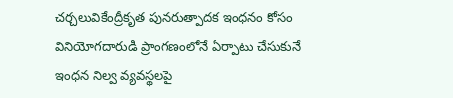చర్చలువికేంద్రీకృత పునరుత్పాదక ఇంధనం కోసం వినియోగదారుడి ప్రాంగణంలోనే ఏర్పాటు చేసుకునే ఇంధన నిల్వ వ్యవస్థలపై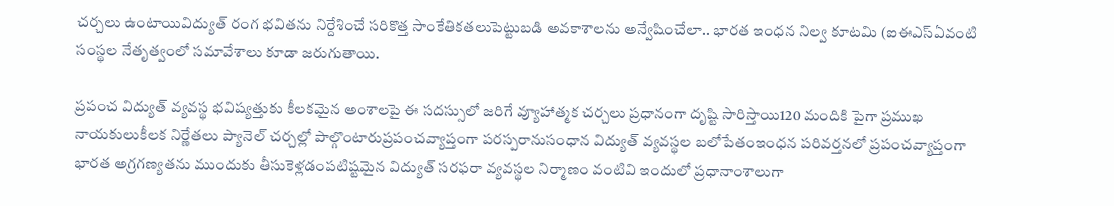చర్చలు ఉంటాయివిద్యుత్ రంగ భవితను నిర్దేశించే సరికొత్త సాంకేతికతలుపెట్టుబడి అవకాశాలను అన్వేషించేలా.. భారత ఇంధన నిల్వ కూటమి (ఐఈఎస్ఏవంటి సంస్థల నేతృత్వంలో సమావేశాలు కూడా జరుగుతాయి.

ప్రపంచ విద్యుత్ వ్యవస్థ భవిష్యత్తుకు కీలకమైన అంశాలపై ఈ సదస్సులో జరిగే వ్యూహాత్మక చర్చలు ప్రధానంగా దృష్టి సారిస్తాయి120 మందికి పైగా ప్రముఖ నాయకులుకీలక నిర్ణేతలు ప్యానెల్ చర్చల్లో పాల్గొంటారుప్రపంచవ్యాప్తంగా పరస్పరానుసంధాన విద్యుత్ వ్యవస్థల బలోపేతంఇంధన పరివర్తనలో ప్రపంచవ్యాప్తంగా భారత అగ్రగణ్యతను ముందుకు తీసుకెళ్లడంపటిష్టమైన విద్యుత్ సరఫరా వ్యవస్థల నిర్మాణం వంటివి ఇందులో ప్రధానాంశాలుగా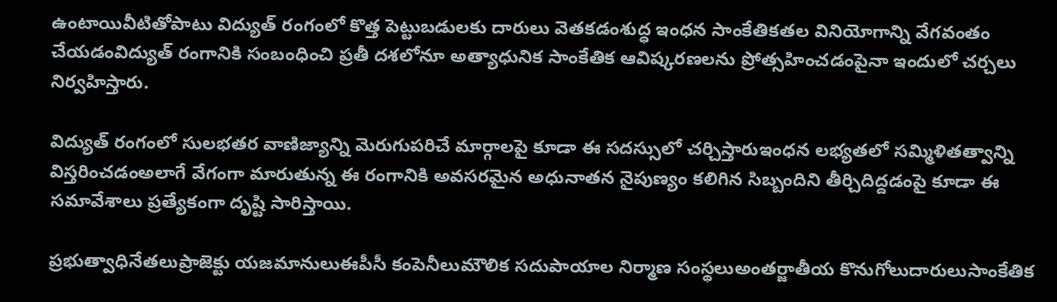ఉంటాయివీటితోపాటు విద్యుత్ రంగంలో కొత్త పెట్టుబడులకు దారులు వెతకడంశుద్ధ ఇంధన సాంకేతికతల వినియోగాన్ని వేగవంతం చేయడంవిద్యుత్ రంగానికి సంబంధించి ప్రతీ దశలోనూ అత్యాధునిక సాంకేతిక ఆవిష్కరణలను ప్రోత్సహించడంపైనా ఇందులో చర్చలు నిర్వహిస్తారు.

విద్యుత్ రంగంలో సులభతర వాణిజ్యాన్ని మెరుగుపరిచే మార్గాలపై కూడా ఈ సదస్సులో చర్చిస్తారుఇంధన లభ్యతలో సమ్మిళితత్వాన్ని విస్తరించడంఅలాగే వేగంగా మారుతున్న ఈ రంగానికి అవసరమైన అధునాతన నైపుణ్యం కలిగిన సిబ్బందిని తీర్చిదిద్దడంపై కూడా ఈ సమావేశాలు ప్రత్యేకంగా దృష్టి సారిస్తాయి.

ప్రభుత్వాధినేతలుప్రాజెక్టు యజమానులుఈపీసీ కంపెనీలుమౌలిక సదుపాయాల నిర్మాణ సంస్థలుఅంతర్జాతీయ కొనుగోలుదారులుసాంకేతిక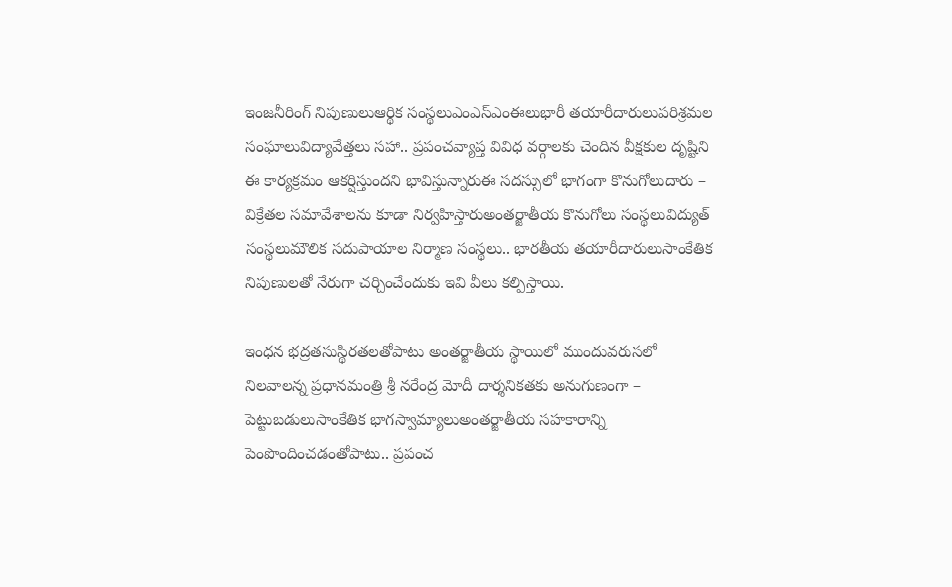ఇంజనీరింగ్ నిపుణులుఆర్థిక సంస్థలుఎంఎస్ఎంఈలుభారీ తయారీదారులుపరిశ్రమల సంఘాలువిద్యావేత్తలు సహా.. ప్రపంచవ్యాప్త వివిధ వర్గాలకు చెందిన వీక్షకుల దృష్టిని ఈ కార్యక్రమం ఆకర్షిస్తుందని భావిస్తున్నారుఈ సదస్సులో భాగంగా కొనుగోలుదారు – విక్రేతల సమావేశాలను కూడా నిర్వహిస్తారుఅంతర్జాతీయ కొనుగోలు సంస్థలువిద్యుత్ సంస్థలుమౌలిక సదుపాయాల నిర్మాణ సంస్థలు.. భారతీయ తయారీదారులుసాంకేతిక నిపుణులతో నేరుగా చర్చించేందుకు ఇవి వీలు కల్పిస్తాయి.

ఇంధన భద్రతసుస్థిరతలతోపాటు అంతర్జాతీయ స్థాయిలో ముందువరుసలో నిలవాలన్న ప్రధానమంత్రి శ్రీ నరేంద్ర మోదీ దార్శనికతకు అనుగుణంగా – పెట్టుబడులుసాంకేతిక భాగస్వామ్యాలుఅంతర్జాతీయ సహకారాన్ని పెంపొందించడంతోపాటు.. ప్రపంచ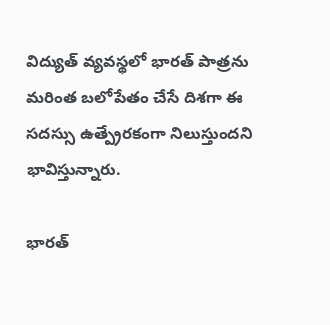విద్యుత్ వ్యవస్థలో భారత్ పాత్రను మరింత బలోపేతం చేసే దిశగా ఈ సదస్సు ఉత్ప్రేరకంగా నిలుస్తుందని భావిస్తున్నారు.

భారత్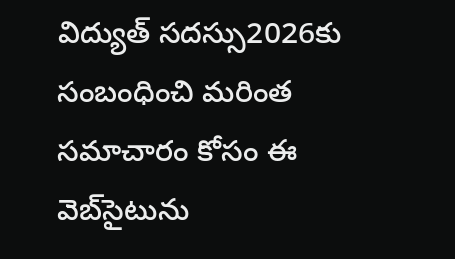విద్యుత్ సదస్సు2026కు సంబంధించి మరింత సమాచారం కోసం ఈ వెబ్‌సైటును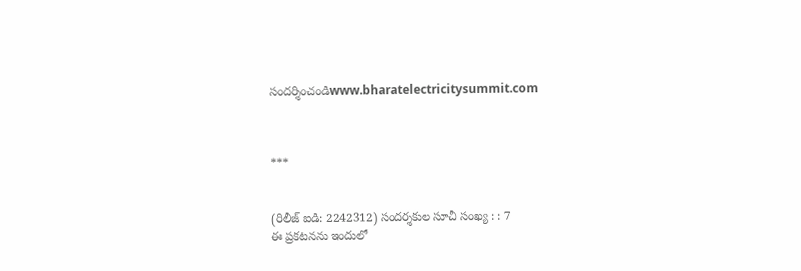సందర్శించండిwww.bharatelectricitysummit.com



***


(రిలీజ్ ఐడి: 2242312) సందర్శకుల సూచీ సంఖ్య : : 7
ఈ ప్రకటనను ఇందులో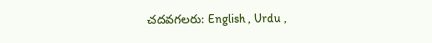చదవగలరు: English , Urdu ,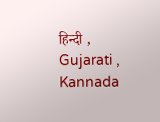हिन्दी , Gujarati , Kannada